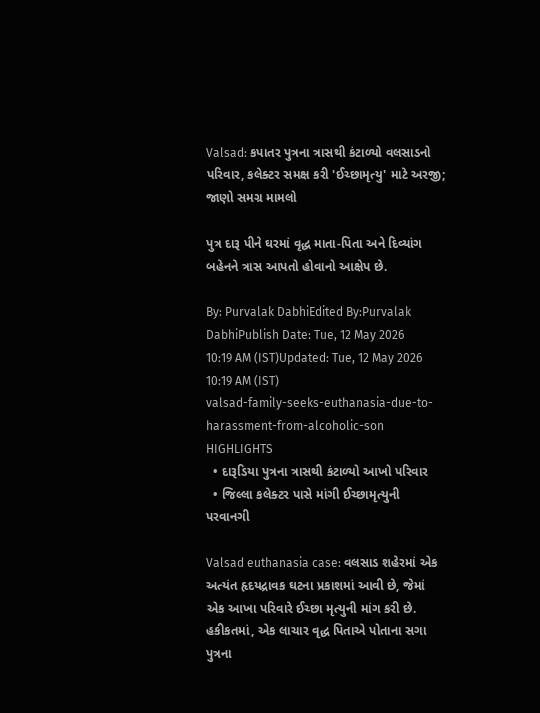Valsad: કપાતર પુત્રના ત્રાસથી કંટાળ્યો વલસાડનો પરિવાર, કલેક્ટર સમક્ષ કરી 'ઈચ્છામૃત્યુ' માટે અરજી; જાણો સમગ્ર મામલો

પુત્ર દારૂ પીને ઘરમાં વૃદ્ધ માતા-પિતા અને દિવ્યાંગ બહેનને ત્રાસ આપતો હોવાનો આક્ષેપ છે.

By: Purvalak DabhiEdited By:Purvalak DabhiPublish Date: Tue, 12 May 2026 10:19 AM (IST)Updated: Tue, 12 May 2026 10:19 AM (IST)
valsad-family-seeks-euthanasia-due-to-harassment-from-alcoholic-son
HIGHLIGHTS
  • દારૂડિયા પુત્રના ત્રાસથી કંટાળ્યો આખો પરિવાર
  • જિલ્લા કલેક્ટર પાસે માંગી ઈચ્છામૃત્યુની પરવાનગી

Valsad euthanasia case: વલસાડ શહેરમાં એક અત્યંત હૃદયદ્રાવક ઘટના પ્રકાશમાં આવી છે, જેમાં એક આખા પરિવારે ઈચ્છા મૃત્યુની માંગ કરી છે. હકીકતમાં, એક લાચાર વૃદ્ધ પિતાએ પોતાના સગા પુત્રના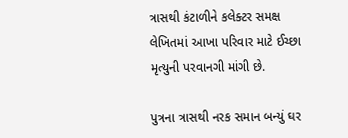ત્રાસથી કંટાળીને કલેક્ટર સમક્ષ લેખિતમાં આખા પરિવાર માટે ઈચ્છા મૃત્યુની પરવાનગી માંગી છે.

પુત્રના ત્રાસથી નરક સમાન બન્યું ઘર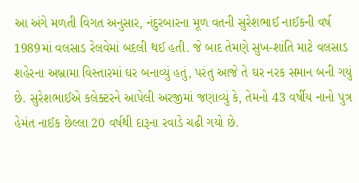આ અંગે મળતી વિગત અનુસાર, નંદુરબારના મૂળ વતની સુરેશભાઈ નાઈકની વર્ષ 1989માં વલસાડ રેલવેમાં બદલી થઈ હતી. જે બાદ તેમણે સુખ-શાંતિ માટે વલસાડ શહેરના અબ્રામા વિસ્તારમાં ઘર બનાવ્યું હતું, પરંતુ આજે તે ઘર નરક સમાન બની ગયું છે. સુરેશભાઈએ કલેક્ટરને આપેલી અરજીમાં જણાવ્યું કે, તેમનો 43 વર્ષીય નાનો પુત્ર હેમંત નાઈક છેલ્લા 20 વર્ષથી દારૂના રવાડે ચઢી ગયો છે.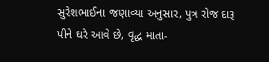સુરેશભાઈના જણાવ્યા અનુસાર, પુત્ર રોજ દારૂ પીને ઘરે આવે છે, વૃદ્ધ માતા-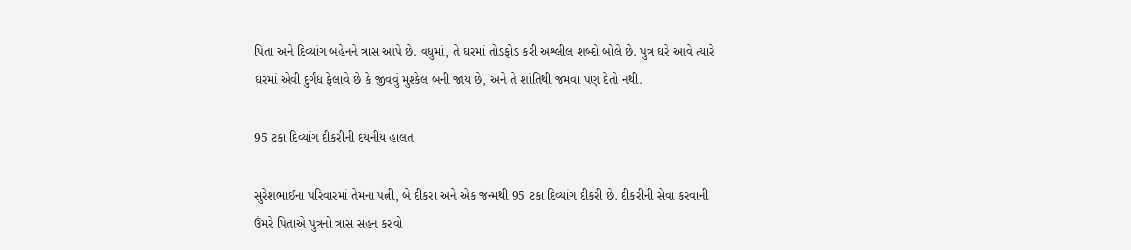પિતા અને દિવ્યાંગ બહેનને ત્રાસ આપે છે. વધુમાં, તે ઘરમાં તોડફોડ કરી અશ્લીલ શબ્દો બોલે છે. પુત્ર ઘરે આવે ત્યારે ઘરમાં એવી દુર્ગંધ ફેલાવે છે કે જીવવું મુશ્કેલ બની જાય છે, અને તે શાંતિથી જમવા પણ દેતો નથી.

95 ટકા દિવ્યાંગ દીકરીની દયનીય હાલત

સુરેશભાઈના પરિવારમાં તેમના પત્ની, બે દીકરા અને એક જન્મથી 95 ટકા દિવ્યાંગ દીકરી છે. દીકરીની સેવા કરવાની ઉંમરે પિતાએ પુત્રનો ત્રાસ સહન કરવો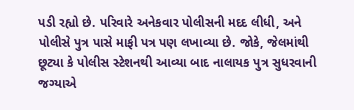પડી રહ્યો છે. પરિવારે અનેકવાર પોલીસની મદદ લીધી, અને પોલીસે પુત્ર પાસે માફી પત્ર પણ લખાવ્યા છે. જોકે, જેલમાંથી છૂટ્યા કે પોલીસ સ્ટેશનથી આવ્યા બાદ નાલાયક પુત્ર સુધરવાની જગ્યાએ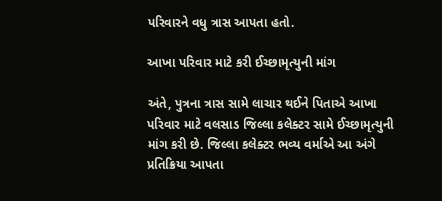પરિવારને વધુ ત્રાસ આપતા હતો.

આખા પરિવાર માટે કરી ઈચ્છામૃત્યુની માંગ

અંતે, પુત્રના ત્રાસ સામે લાચાર થઈને પિતાએ આખા પરિવાર માટે વલસાડ જિલ્લા કલેક્ટર સામે ઈચ્છામૃત્યુની માંગ કરી છે. જિલ્લા કલેક્ટર ભવ્ય વર્માએ આ અંગે પ્રતિક્રિયા આપતા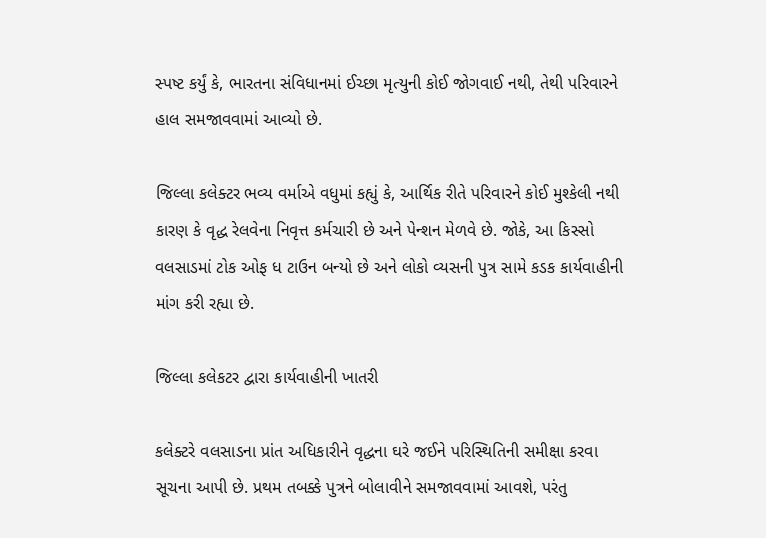સ્પષ્ટ કર્યું કે, ભારતના સંવિધાનમાં ઈચ્છા મૃત્યુની કોઈ જોગવાઈ નથી, તેથી પરિવારને હાલ સમજાવવામાં આવ્યો છે.

જિલ્લા કલેક્ટર ભવ્ય વર્માએ વધુમાં કહ્યું કે, આર્થિક રીતે પરિવારને કોઈ મુશ્કેલી નથી કારણ કે વૃદ્ધ રેલવેના નિવૃત્ત કર્મચારી છે અને પેન્શન મેળવે છે. જોકે, આ કિસ્સો વલસાડમાં ટોક ઓફ ધ ટાઉન બન્યો છે અને લોકો વ્યસની પુત્ર સામે કડક કાર્યવાહીની માંગ કરી રહ્યા છે.

જિલ્લા કલેકટર દ્વારા કાર્યવાહીની ખાતરી

કલેક્ટરે વલસાડના પ્રાંત અધિકારીને વૃદ્ધના ઘરે જઈને પરિસ્થિતિની સમીક્ષા કરવા સૂચના આપી છે. પ્રથમ તબક્કે પુત્રને બોલાવીને સમજાવવામાં આવશે, પરંતુ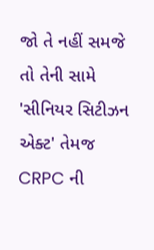જો તે નહીં સમજે તો તેની સામે 'સીનિયર સિટીઝન એક્ટ' તેમજ CRPC ની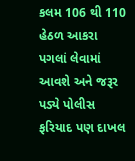કલમ 106 થી 110 હેઠળ આકરા પગલાં લેવામાં આવશે અને જરૂર પડ્યે પોલીસ ફરિયાદ પણ દાખલ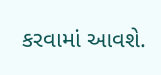કરવામાં આવશે.